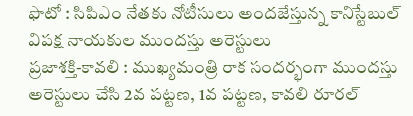ఫొటో : సిపిఎం నేతకు నోటీసులు అందజేస్తున్న కానిస్టేబుల్
విపక్ష నాయకుల ముందస్తు అరెస్టులు
ప్రజాశక్తి-కావలి : ముఖ్యమంత్రి రాక సందర్భంగా ముందస్తు అరెస్టులు చేసి 2వ పట్టణ, 1వ పట్టణ, కావలి రూరల్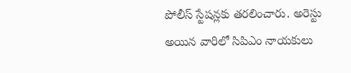పోలీస్ స్టేషన్లకు తరలించారు. అరెస్టు అయిన వారిలో సిపిఎం నాయకులు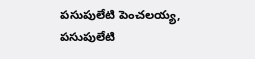పసుపులేటి పెంచలయ్య, పసుపులేటి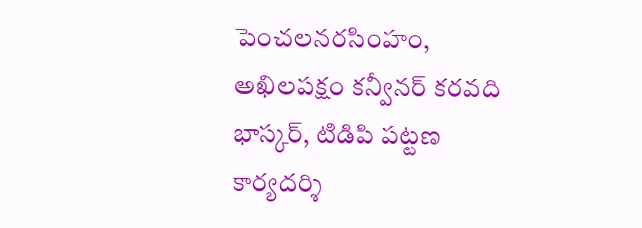పెంచలనరసింహం, అఖిలపక్షం కన్వీనర్ కరవది భాస్కర్, టిడిపి పట్టణ కార్యదర్శి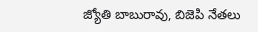జ్యోతి బాబురావు, బిజెపి నేతలు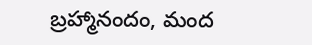బ్రహ్మానందం, మంద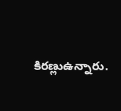కిరణ్లుఉన్నారు.